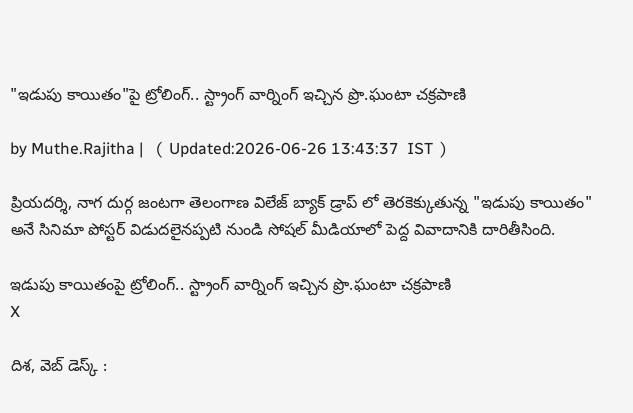"ఇడుపు కాయితం"పై ట్రోలింగ్.. స్ట్రాంగ్ వార్నింగ్ ఇచ్చిన ప్రొ.ఘంటా చక్రపాణి

by Muthe.Rajitha |   (  Updated:2026-06-26 13:43:37  IST  )

ప్రియదర్శి, నాగ దుర్గ జంటగా తెలంగాణ విలేజ్ బ్యాక్ డ్రాప్ లో తెరకెక్కుతున్న "ఇడుపు కాయితం" అనే సినిమా పోస్టర్ విడుదలైనప్పటి నుండి సోషల్ మీడియాలో పెద్ద వివాదానికి దారితీసింది.

ఇడుపు కాయితంపై ట్రోలింగ్.. స్ట్రాంగ్ వార్నింగ్ ఇచ్చిన ప్రొ.ఘంటా చక్రపాణి
X

దిశ, వెబ్ డెస్క్ :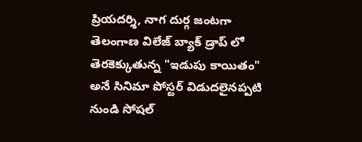ప్రియదర్శి, నాగ దుర్గ జంటగా తెలంగాణ విలేజ్ బ్యాక్ డ్రాప్ లో తెరకెక్కుతున్న "ఇడుపు కాయితం" అనే సినిమా పోస్టర్ విడుదలైనప్పటి నుండి సోషల్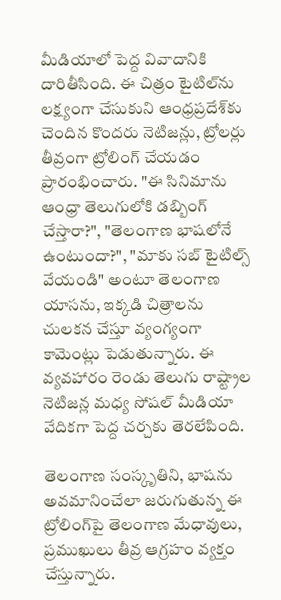మీడియాలో పెద్ద వివాదానికి దారితీసింది. ఈ చిత్రం టైటిల్‌ను లక్ష్యంగా చేసుకుని ఆంధ్రప్రదేశ్‌కు చెందిన కొందరు నెటిజన్లు, ట్రోలర్లు తీవ్రంగా ట్రోలింగ్ చేయడం ప్రారంభించారు. "ఈ సినిమాను ఆంధ్రా తెలుగులోకి డబ్బింగ్ చేస్తారా?", "తెలంగాణ భాషలోనే ఉంటుందా?", "మాకు సబ్ టైటిల్స్ వేయండి" అంటూ తెలంగాణ యాసను, ఇక్కడి చిత్రాలను చులకన చేస్తూ వ్యంగ్యంగా కామెంట్లు పెడుతున్నారు. ఈ వ్యవహారం రెండు తెలుగు రాష్ట్రాల నెటిజన్ల మధ్య సోషల్ మీడియా వేదికగా పెద్ద చర్చకు తెరలేపింది.

తెలంగాణ సంస్కృతిని, భాషను అవమానించేలా జరుగుతున్న ఈ ట్రోలింగ్‌పై తెలంగాణ మేధావులు, ప్రముఖులు తీవ్ర ఆగ్రహం వ్యక్తం చేస్తున్నారు.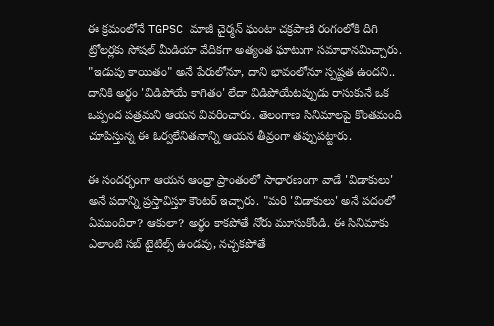ఈ క్రమంలోనే TGPSC మాజీ చైర్మన్ ఘంటా చక్రపాణి రంగంలోకి దిగి ట్రోలర్లకు సోషల్ మీడియా వేదికగా అత్యంత ఘాటుగా సమాధానమిచ్చారు. "ఇడుపు కాయితం" అనే పేరులోనూ, దాని భావంలోనూ స్పష్టత ఉందని.. దానికి అర్థం 'విడిపోయే కాగితం' లేదా విడిపోయేటప్పుడు రాసుకునే ఒక ఒప్పంద పత్రమని ఆయన వివరించారు. తెలంగాణ సినిమాలపై కొంతమంది చూపిస్తున్న ఈ ఓర్వలేనితనాన్ని ఆయన తీవ్రంగా తప్పుపట్టారు.

ఈ సందర్భంగా ఆయన ఆంధ్రా ప్రాంతంలో సాధారణంగా వాడే 'విడాకులు' అనే పదాన్ని ప్రస్తావిస్తూ కౌంటర్ ఇచ్చారు. "మరి 'విడాకులు' అనే పదంలో ఏముందిరా? ఆకులా? అర్థం కాకపోతే నోరు మూసుకోండి. ఈ సినిమాకు ఎలాంటి సబ్ టైటిల్స్ ఉండవు, నచ్చకపోతే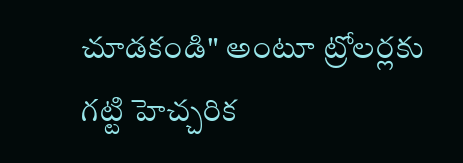చూడకండి" అంటూ ట్రోలర్లకు గట్టి హెచ్చరిక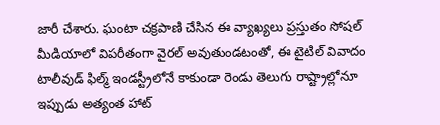జారీ చేశారు. ఘంటా చక్రపాణి చేసిన ఈ వ్యాఖ్యలు ప్రస్తుతం సోషల్ మీడియాలో విపరీతంగా వైరల్ అవుతుండటంతో, ఈ టైటిల్ వివాదం టాలీవుడ్ ఫిల్మ్ ఇండస్ట్రీలోనే కాకుండా రెండు తెలుగు రాష్ట్రాల్లోనూ ఇప్పుడు అత్యంత హాట్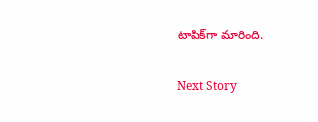టాపిక్‌గా మారింది.

Next Story